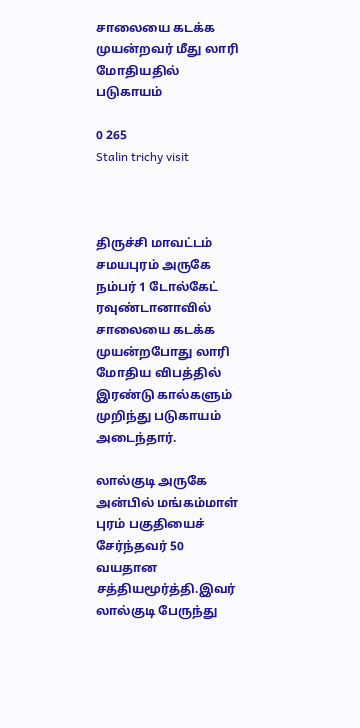சாலையை கடக்க முயன்றவர் மீது லாரி மோதியதில் படுகாயம்

0 265
Stalin trichy visit



திருச்சி மாவட்டம் சமயபுரம் அருகே நம்பர் 1 டோல்கேட் ரவுண்டானாவில் சாலையை கடக்க முயன்றபோது லாரி மோதிய விபத்தில் இரண்டு கால்களும் முறிந்து படுகாயம் அடைந்தார்.

லால்குடி அருகே அன்பில் மங்கம்மாள் புரம் பகுதியைச் சேர்ந்தவர் 50 வயதான சத்தியமூர்த்தி.இவர் லால்குடி பேருந்து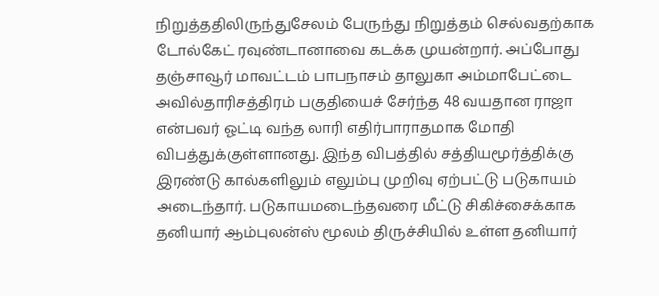நிறுத்ததிலிருந்துசேலம் பேருந்து நிறுத்தம் செல்வதற்காக டோல்கேட் ரவுண்டானாவை கடக்க முயன்றார். அப்போது தஞ்சாவூர் மாவட்டம் பாபநாசம் தாலுகா அம்மாபேட்டை அவில்தாரிசத்திரம் பகுதியைச் சேர்ந்த 48 வயதான ராஜா என்பவர் ஓட்டி வந்த லாரி எதிர்பாராதமாக மோதி விபத்துக்குள்ளானது. இந்த விபத்தில் சத்தியமூர்த்திக்கு இரண்டு கால்களிலும் எலும்பு முறிவு ஏற்பட்டு படுகாயம் அடைந்தார். படுகாயமடைந்தவரை மீட்டு சிகிச்சைக்காக தனியார் ஆம்புலன்ஸ் மூலம் திருச்சியில் உள்ள தனியார்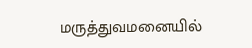மருத்துவமனையில்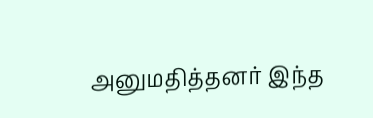அனுமதித்தனர் இந்த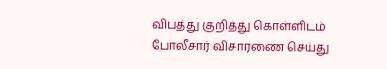விபத்து குறித்து கொள்ளிடம் போலீசார் விசாரணை செய்து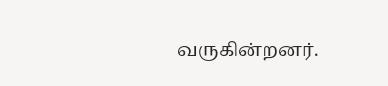வருகின்றனர்.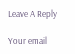Leave A Reply

Your email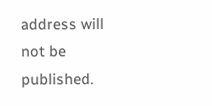address will not be published.